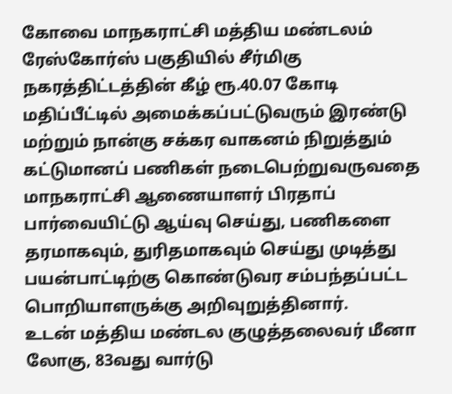கோவை மாநகராட்சி மத்திய மண்டலம் ரேஸ்கோர்ஸ் பகுதியில் சீர்மிகு நகரத்திட்டத்தின் கீழ் ரூ.40.07 கோடி மதிப்பீட்டில் அமைக்கப்பட்டுவரும் இரண்டு மற்றும் நான்கு சக்கர வாகனம் நிறுத்தும் கட்டுமானப் பணிகள் நடைபெற்றுவருவதை மாநகராட்சி ஆணையாளர் பிரதாப் பார்வையிட்டு ஆய்வு செய்து, பணிகளை தரமாகவும், துரிதமாகவும் செய்து முடித்து பயன்பாட்டிற்கு கொண்டுவர சம்பந்தப்பட்ட பொறியாளருக்கு அறிவுறுத்தினார்.
உடன் மத்திய மண்டல குழுத்தலைவர் மீனா லோகு, 83வது வார்டு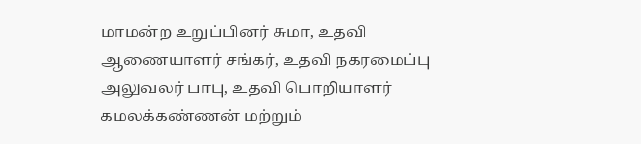மாமன்ற உறுப்பினர் சுமா, உதவி ஆணையாளர் சங்கர், உதவி நகரமைப்பு அலுவலர் பாபு, உதவி பொறியாளர் கமலக்கண்ணன் மற்றும்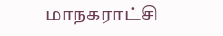மாநகராட்சி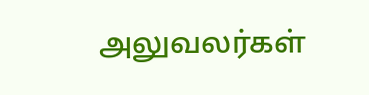அலுவலர்கள்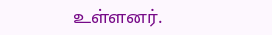உள்ளனர்.